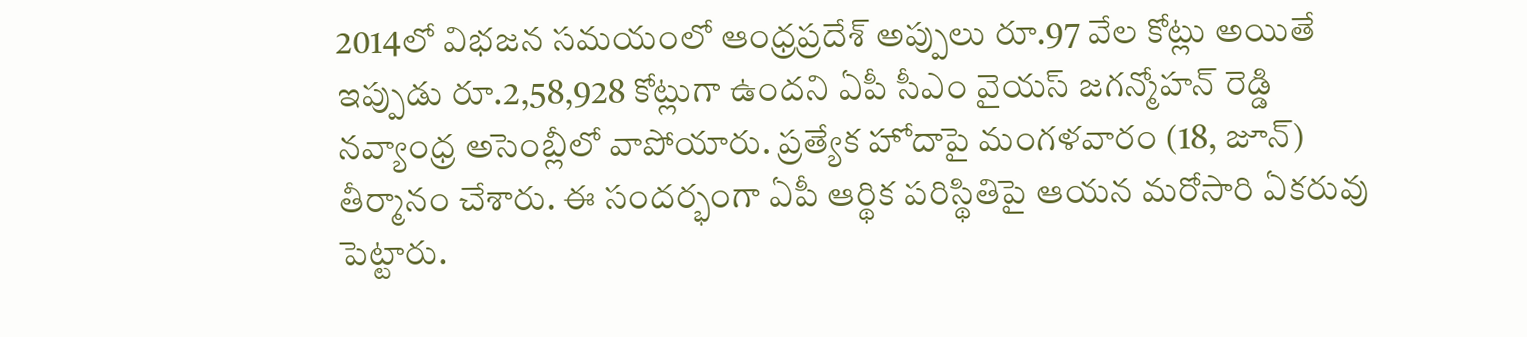2014లో విభజన సమయంలో ఆంధ్రప్రదేశ్ అప్పులు రూ.97 వేల కోట్లు అయితే ఇప్పుడు రూ.2,58,928 కోట్లుగా ఉందని ఏపీ సీఎం వైయస్ జగన్మోహన్ రెడ్డి నవ్యాంధ్ర అసెంబ్లీలో వాపోయారు. ప్రత్యేక హోదాపై మంగళవారం (18, జూన్) తీర్మానం చేశారు. ఈ సందర్భంగా ఏపీ ఆర్థిక పరిస్థితిపై ఆయన మరోసారి ఏకరువు పెట్టారు.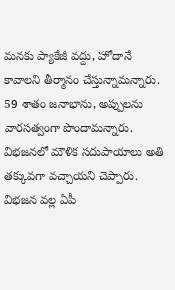మనకు ప్యాకేజీ వద్దు, హోదానే కావాలని తీర్మానం చేస్తున్నామన్నారు. 59 శాతం జనాభాను, అప్పులను వారసత్వంగా పొందామన్నారు. విభజనలో మౌళిక సదుపాయాలు అతి తక్కువగా వచ్చాయని చెప్పారు. విభజన వల్ల ఏపీ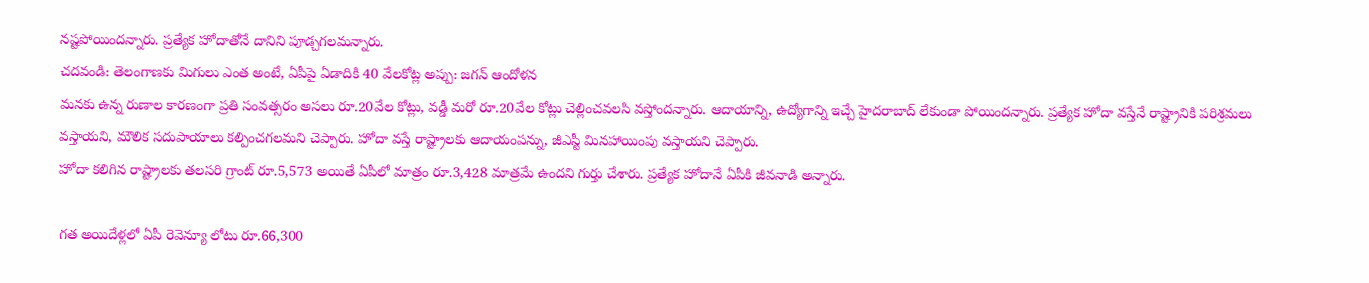నష్టపోయిందన్నారు. ప్రత్యేక హోదాతోనే దానిని పూడ్చగలమన్నారు.
చదవండి: తెలంగాణకు మిగులు ఎంత అంటే, ఏపీపై ఏడాదికి 40 వేలకోట్ల అప్పు: జగన్ ఆందోళన
మనకు ఉన్న రుణాల కారణంగా ప్రతి సంవత్సరం అసలు రూ.20వేల కోట్లు, వడ్డీ మరో రూ.20వేల కోట్లు చెల్లించవలసి వస్తోందన్నారు. ఆదాయాన్ని, ఉద్యోగాన్ని ఇచ్చే హైదరాబాద్ లేకుండా పోయిందన్నారు. ప్రత్యేక హోదా వస్తేనే రాష్ట్రానికి పరిశ్రమలు వస్తాయని, మౌలిక సదుపాయాలు కల్పించగలమని చెప్పారు. హోదా వస్తే రాష్ట్రాలకు ఆదాయంపన్ను, జీఎస్టీ మినహాయింపు వస్తాయని చెప్పారు.
హోదా కలిగిన రాష్ట్రాలకు తలసరి గ్రాంట్ రూ.5,573 అయితే ఏపీలో మాత్రం రూ.3,428 మాత్రమే ఉందని గుర్తు చేశారు. ప్రత్యేక హోదానే ఏపీకి జీవనాడి అన్నారు.

గత అయిదేళ్లలో ఏపీ రెవెన్యూ లోటు రూ.66,300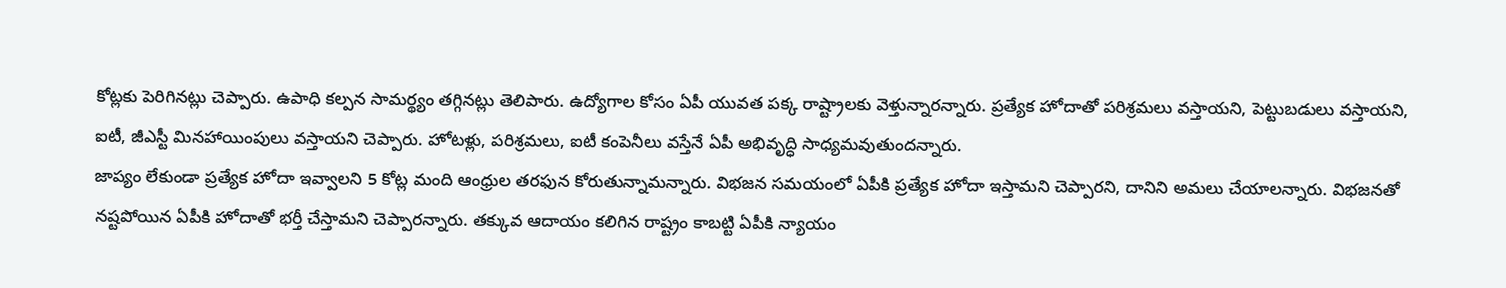కోట్లకు పెరిగినట్లు చెప్పారు. ఉపాధి కల్పన సామర్థ్యం తగ్గినట్లు తెలిపారు. ఉద్యోగాల కోసం ఏపీ యువత పక్క రాష్ట్రాలకు వెళ్తున్నారన్నారు. ప్రత్యేక హోదాతో పరిశ్రమలు వస్తాయని, పెట్టుబడులు వస్తాయని, ఐటీ, జీఎస్టీ మినహాయింపులు వస్తాయని చెప్పారు. హోటళ్లు, పరిశ్రమలు, ఐటీ కంపెనీలు వస్తేనే ఏపీ అభివృద్ధి సాధ్యమవుతుందన్నారు.
జాప్యం లేకుండా ప్రత్యేక హోదా ఇవ్వాలని 5 కోట్ల మంది ఆంధ్రుల తరఫున కోరుతున్నామన్నారు. విభజన సమయంలో ఏపీకి ప్రత్యేక హోదా ఇస్తామని చెప్పారని, దానిని అమలు చేయాలన్నారు. విభజనతో నష్టపోయిన ఏపీకి హోదాతో భర్తీ చేస్తామని చెప్పారన్నారు. తక్కువ ఆదాయం కలిగిన రాష్ట్రం కాబట్టి ఏపీకి న్యాయం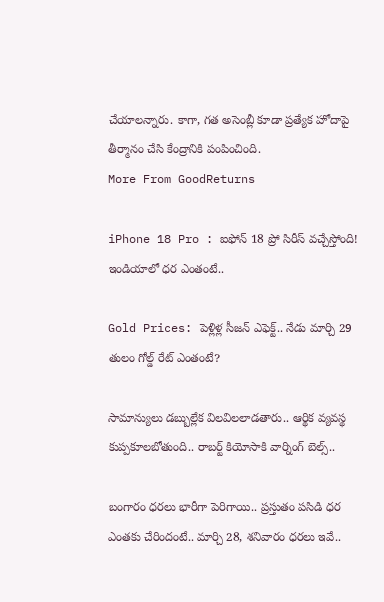చేయాలన్నారు. కాగా, గత అసెంబ్లీ కూడా ప్రత్యేక హోదాపై తీర్మానం చేసి కేంద్రానికి పంపించింది.
More From GoodReturns

iPhone 18 Pro : ఐఫోన్ 18 ప్రో సిరీస్ వచ్చేస్తోంది! ఇండియాలో ధర ఎంతంటే..

Gold Prices: పెళ్లిళ్ల సీజన్ ఎఫెక్ట్.. నేడు మార్చి 29 తులం గోల్డ్ రేట్ ఎంతంటే?

సామాన్యులు డబ్బుల్లేక విలవిలలాడతారు.. ఆర్థిక వ్యవస్థ కుప్పకూలబోతుంది.. రాబర్ట్ కియోసాకి వార్నింగ్ బెల్స్..

బంగారం ధరలు భారీగా పెరిగాయి.. ప్రస్తుతం పసిడి ధర ఎంతకు చేరిందంటే.. మార్చి 28, శనివారం ధరలు ఇవే..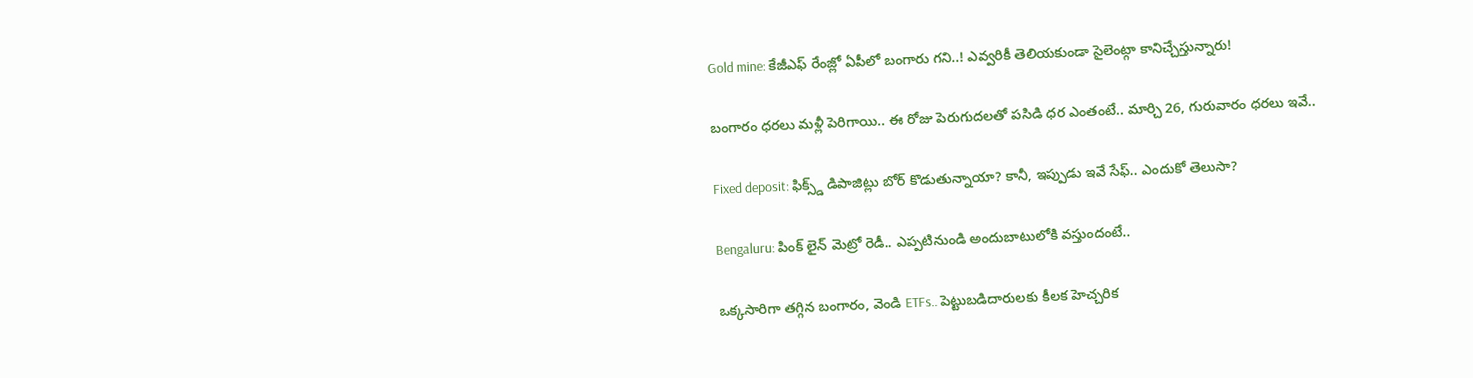Gold mine: కేజీఎఫ్ రేంజ్లో ఏపీలో బంగారు గని..! ఎవ్వరికీ తెలియకుండా సైలెంట్గా కానిచ్చేస్తున్నారు!

బంగారం ధరలు మళ్లీ పెరిగాయి.. ఈ రోజు పెరుగుదలతో పసిడి ధర ఎంతంటే.. మార్చి 26, గురువారం ధరలు ఇవే..

Fixed deposit: ఫిక్స్డ్ డిపాజిట్లు బోర్ కొడుతున్నాయా? కానీ, ఇప్పుడు ఇవే సేఫ్.. ఎందుకో తెలుసా?

Bengaluru: పింక్ లైన్ మెట్రో రెడీ.. ఎప్పటినుండి అందుబాటులోకి వస్తుందంటే..

ఒక్కసారిగా తగ్గిన బంగారం, వెండి ETFs.. పెట్టుబడిదారులకు కీలక హెచ్చరిక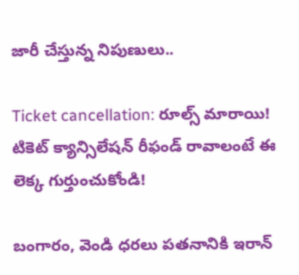జారీ చేస్తున్న నిపుణులు..

Ticket cancellation: రూల్స్ మారాయి! టికెట్ క్యాన్సిలేషన్ రీఫండ్ రావాలంటే ఈ లెక్క గుర్తుంచుకోండి!

బంగారం, వెండి ధరలు పతనానికి ఇరాన్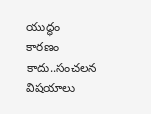యుద్ధం కారణం కాదు..సంచలన విషయాలు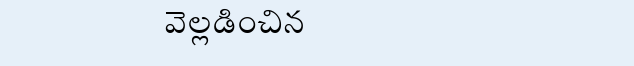వెల్లడించిన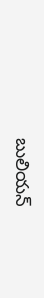బులియన్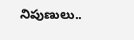నిపుణులు..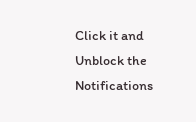Click it and Unblock the Notifications